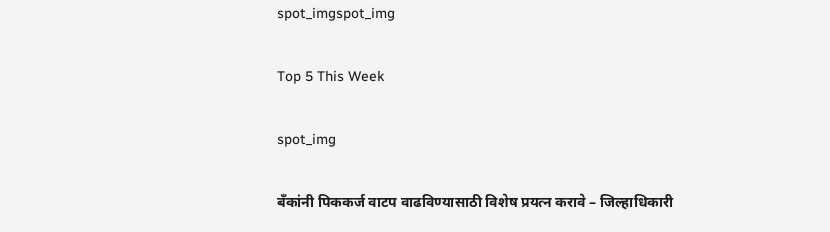spot_imgspot_img

Top 5 This Week

spot_img

बॅंकांनी पिककर्ज वाटप वाढविण्यासाठी विशेष प्रयत्न करावे – जिल्हाधिकारी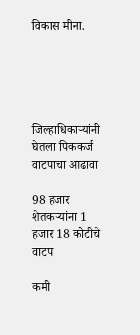विकास मीना.





जिल्हाधिकाऱ्यांनी घेतला पिककर्ज वाटपाचा आढावा

98 हजार शेतकऱ्यांना 1 हजार 18 कोटीचे वाटप

कमी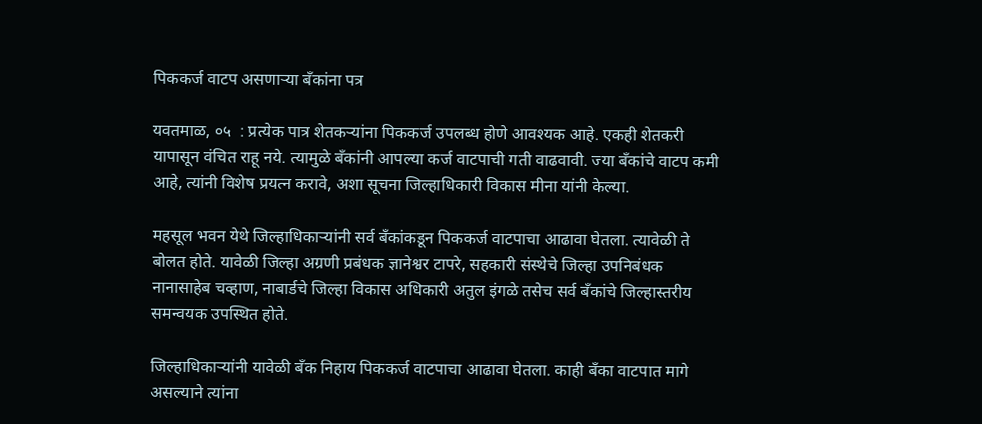पिककर्ज वाटप असणाऱ्या बॅंकांना पत्र

यवतमाळ, ०५  : प्रत्येक पात्र शेतकऱ्यांना पिककर्ज उपलब्ध होणे आवश्यक आहे. एकही शेतकरी यापासून वंचित राहू नये. त्यामुळे बॅंकांनी आपल्या कर्ज वाटपाची गती वाढवावी. ज्या बॅंकांचे वाटप कमी आहे, त्यांनी विशेष प्रयत्न करावे, अशा सूचना जिल्हाधिकारी विकास मीना यांनी केल्या.

महसूल भवन येथे जिल्हाधिकाऱ्यांनी सर्व बॅंकांकडून पिककर्ज वाटपाचा आढावा घेतला. त्यावेळी ते बोलत होते. यावेळी जिल्हा अग्रणी प्रबंधक ज्ञानेश्वर टापरे, सहकारी संस्थेचे जिल्हा उपनिबंधक नानासाहेब चव्हाण, नाबार्डचे जिल्हा विकास अधिकारी अतुल इंगळे तसेच सर्व बॅंकांचे जिल्हास्तरीय समन्वयक उपस्थित होते.

जिल्हाधिकाऱ्यांनी यावेळी बॅंक निहाय पिककर्ज वाटपाचा आढावा घेतला. काही बॅंका वाटपात मागे असल्याने त्यांना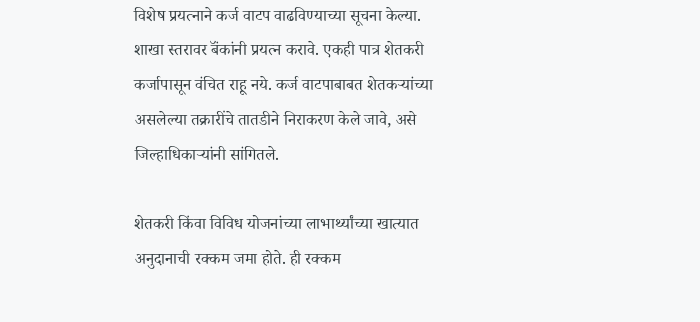विशेष प्रयत्नाने कर्ज वाटप वाढविण्याच्या सूचना केल्या. शाखा स्तरावर बॅंकांनी प्रयत्न करावे. एकही पात्र शेतकरी कर्जापासून वंचित राहू नये. कर्ज वाटपाबाबत शेतकऱ्यांच्या असलेल्या तक्रारींचे तातडीने निराकरण केले जावे, असे जिल्हाधिकाऱ्यांनी सांगितले.

शेतकरी किंवा विविध योजनांच्या लाभार्थ्यांच्या खात्यात अनुदानाची रक्कम जमा होते. ही रक्कम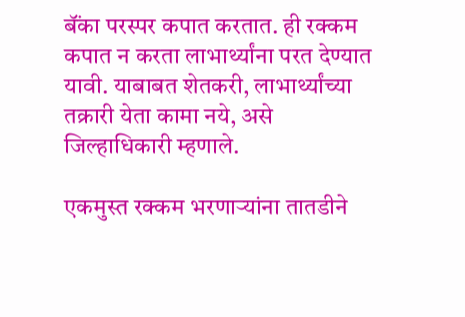बॅंका परस्पर कपात करतात. ही रक्कम कपात न करता लाभार्थ्यांना परत देण्यात यावी. याबाबत शेतकरी, लाभार्थ्यांच्या तक्रारी येता कामा नये, असे जिल्हाधिकारी म्हणाले.

एकमुस्त रक्कम भरणाऱ्यांना तातडीने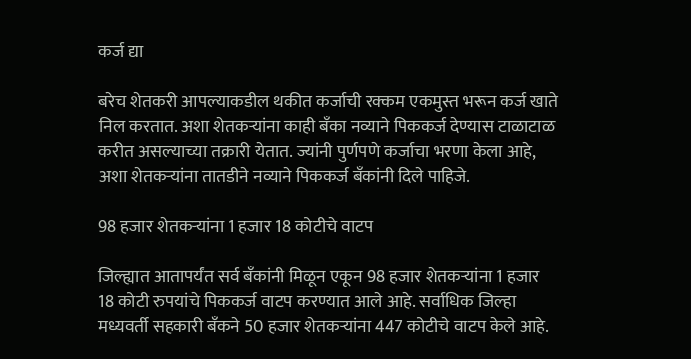कर्ज द्या

बरेच शेतकरी आपल्याकडील थकीत कर्जाची रक्कम एकमुस्त भरून कर्ज खाते निल करतात. अशा शेतकऱ्यांना काही बॅंका नव्याने पिककर्ज देण्यास टाळाटाळ करीत असल्याच्या तक्रारी येतात. ज्यांनी पुर्णपणे कर्जाचा भरणा केला आहे, अशा शेतकऱ्यांना तातडीने नव्याने पिककर्ज बॅंकांनी दिले पाहिजे.

98 हजार शेतकऱ्यांना 1 हजार 18 कोटीचे वाटप

जिल्ह्यात आतापर्यंत सर्व बॅंकांनी मिळून एकून 98 हजार शेतकऱ्यांना 1 हजार 18 कोटी रुपयांचे पिककर्ज वाटप करण्यात आले आहे. सर्वाधिक जिल्हा मध्यवर्ती सहकारी बॅंकने 50 हजार शेतकऱ्यांना 447 कोटीचे वाटप केले आहे.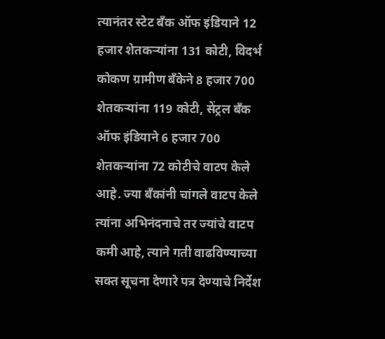त्यानंतर स्टेट बॅंक ऑफ इंडियाने 12 हजार शेतकऱ्यांना 131 कोटी, विदर्भ कोकण ग्रामीण बॅंकेने 8 हजार 700 शेतकऱ्यांना 119 कोटी, सेंट्रल बॅंक ऑफ इंडियाने 6 हजार 700 शेतकऱ्यांना 72 कोटीचे वाटप केले आहे. ज्या बॅंकांनी चांगले वाटप केले त्यांना अभिनंदनाचे तर ज्यांचे वाटप कमी आहे, त्याने गती वाढविण्याच्या सक्त सूचना देणारे पत्र देण्याचे निर्देश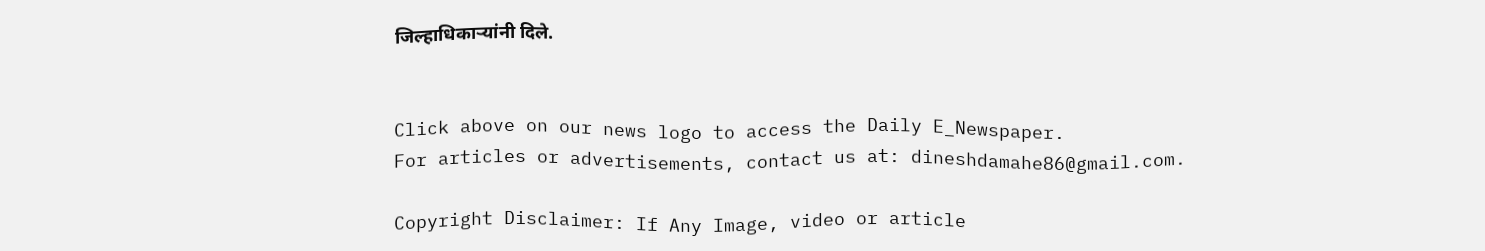जिल्हाधिकाऱ्यांनी दिले.


Click above on our news logo to access the Daily E_Newspaper.
For articles or advertisements, contact us at: dineshdamahe86@gmail.com.

Copyright Disclaimer: If Any Image, video or article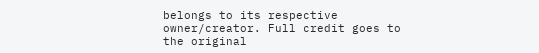belongs to its respective owner/creator. Full credit goes to the original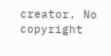creator. No copyright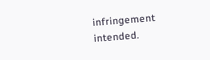infringement intended.